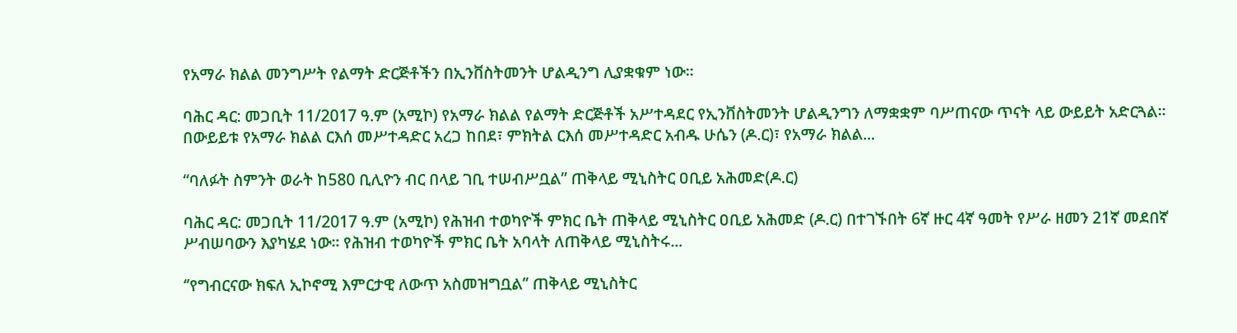የአማራ ክልል መንግሥት የልማት ድርጅቶችን በኢንቨስትመንት ሆልዲንግ ሊያቋቁም ነው።

ባሕር ዳር: መጋቢት 11/2017 ዓ.ም (አሚኮ) የአማራ ክልል የልማት ድርጅቶች አሥተዳደር የኢንቨስትመንት ሆልዲንግን ለማቋቋም ባሥጠናው ጥናት ላይ ውይይት አድርጓል። በውይይቱ የአማራ ክልል ርእሰ መሥተዳድር አረጋ ከበደ፣ ምክትል ርእሰ መሥተዳድር አብዱ ሁሴን (ዶ.ር)፣ የአማራ ክልል...

“ባለፉት ስምንት ወራት ከ580 ቢሊዮን ብር በላይ ገቢ ተሠብሥቧል” ጠቅላይ ሚኒስትር ዐቢይ አሕመድ(ዶ.ር)

ባሕር ዳር: መጋቢት 11/2017 ዓ.ም (አሚኮ) የሕዝብ ተወካዮች ምክር ቤት ጠቅላይ ሚኒስትር ዐቢይ አሕመድ (ዶ.ር) በተገኙበት 6ኛ ዙር 4ኛ ዓመት የሥራ ዘመን 21ኛ መደበኛ ሥብሠባውን እያካሄደ ነው፡፡ የሕዝብ ተወካዮች ምክር ቤት አባላት ለጠቅላይ ሚኒስትሩ...

‘’የግብርናው ክፍለ ኢኮኖሚ እምርታዊ ለውጥ አስመዝግቧል’’ ጠቅላይ ሚኒስትር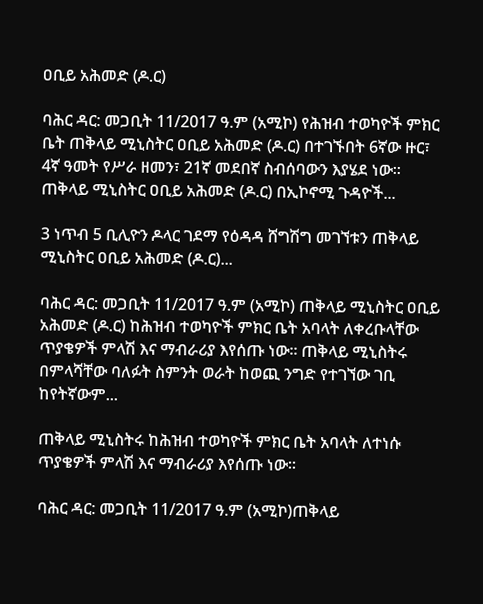ዐቢይ አሕመድ (ዶ.ር)

ባሕር ዳር: መጋቢት 11/2017 ዓ.ም (አሚኮ) የሕዝብ ተወካዮች ምክር ቤት ጠቅላይ ሚኒስትር ዐቢይ አሕመድ (ዶ.ር) በተገኙበት 6ኛው ዙር፣ 4ኛ ዓመት የሥራ ዘመን፣ 21ኛ መደበኛ ስብሰባውን እያሄደ ነው፡፡ ጠቅላይ ሚኒስትር ዐቢይ አሕመድ (ዶ.ር) በኢኮኖሚ ጉዳዮች...

3 ነጥብ 5 ቢሊዮን ዶላር ገደማ የዕዳዳ ሸግሽግ መገኘቱን ጠቅላይ ሚኒስትር ዐቢይ አሕመድ (ዶ.ር)...

ባሕር ዳር: መጋቢት 11/2017 ዓ.ም (አሚኮ) ጠቅላይ ሚኒስትር ዐቢይ አሕመድ (ዶ.ር) ከሕዝብ ተወካዮች ምክር ቤት አባላት ለቀረቡላቸው ጥያቄዎች ምላሽ እና ማብራሪያ እየሰጡ ነው። ጠቅላይ ሚኒስትሩ በምላሻቸው ባለፉት ስምንት ወራት ከወጪ ንግድ የተገኘው ገቢ ከየትኛውም...

ጠቅላይ ሚኒስትሩ ከሕዝብ ተወካዮች ምክር ቤት አባላት ለተነሱ ጥያቄዎች ምላሽ እና ማብራሪያ እየሰጡ ነው።

ባሕር ዳር: መጋቢት 11/2017 ዓ.ም (አሚኮ)ጠቅላይ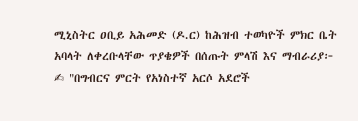ሚኒስትር ዐቢይ አሕመድ (ዶ.ር) ከሕዝብ ተወካዮች ምክር ቤት አባላት ለቀረቡላቸው ጥያቄዎች በሰጡት ምላሽ እና ማብራሪያ፦ ✍ "በግብርና ምርት የአነስተኛ አርሶ አደሮች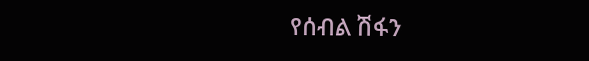የሰብል ሽፋን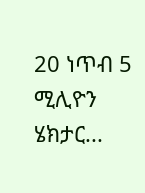20 ነጥብ 5 ሚሊዮን ሄክታር...